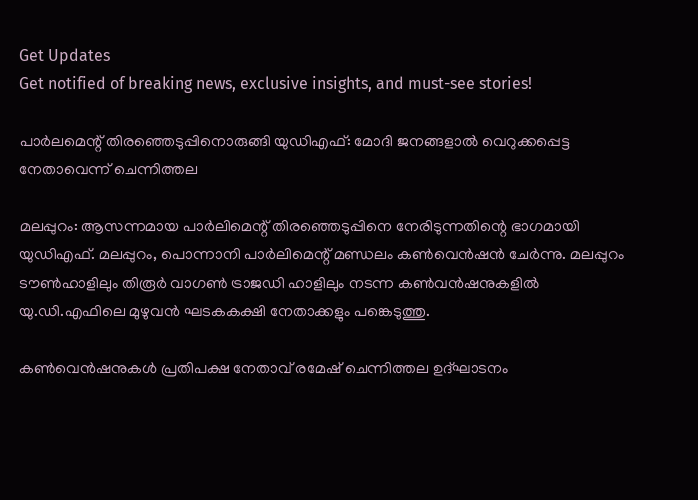Get Updates
Get notified of breaking news, exclusive insights, and must-see stories!

പാര്‍ലമെന്റ് തിരഞ്ഞെടുപ്പിനൊരുങ്ങി യുഡിഎഫ്: മോദി ജനങ്ങളാല്‍ വെറുക്കപ്പെട്ട നേതാവെന്ന് ചെന്നിത്തല

മലപ്പുറം: ആസന്നമായ പാര്‍ലിമെന്റ് തിരഞ്ഞെടുപ്പിനെ നേരിടുന്നതിന്റെ ഭാഗമായി യുഡിഎഫ്. മലപ്പുറം, പൊന്നാനി പാര്‍ലിമെന്റ് മണ്ഡലം കണ്‍വെന്‍ഷന്‍ ചേര്‍ന്നു. മലപ്പുറം ടൗണ്‍ഹാളിലും തിരൂര്‍ വാഗണ്‍ ട്രാജഡി ഹാളിലും നടന്ന കണ്‍വന്‍ഷനുകളില്‍ യു.ഡി.എഫിലെ മുഴുവന്‍ ഘടകകക്ഷി നേതാക്കളും പങ്കെടുത്തു.

കണ്‍വെന്‍ഷനുകള്‍ പ്രതിപക്ഷ നേതാവ് രമേഷ് ചെന്നിത്തല ഉദ്ഘാടനം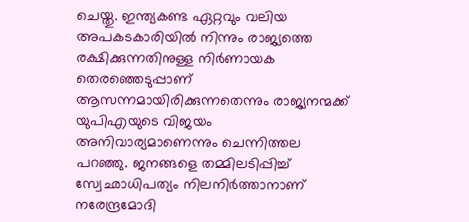ചെയ്തു. ഇന്ത്യകണ്ട ഏറ്റവും വലിയ അപകടകാരിയില്‍ നിന്നും രാജ്യത്തെ രക്ഷിക്കുന്നതിനുള്ള നിര്‍ണായക തെരഞ്ഞെടുപ്പാണ് ആസന്നമായിരിക്കുന്നതെന്നും രാജ്യനന്മക്ക് യുപിഎയുടെ വിജയം അനിവാര്യമാണെന്നും ചെന്നിത്തല പറഞ്ഞു. ജനങ്ങളെ തമ്മിലടിപ്പിച്ച് സ്വേഛാധിപത്യം നിലനിര്‍ത്താനാണ് നരേന്ദ്രമോദി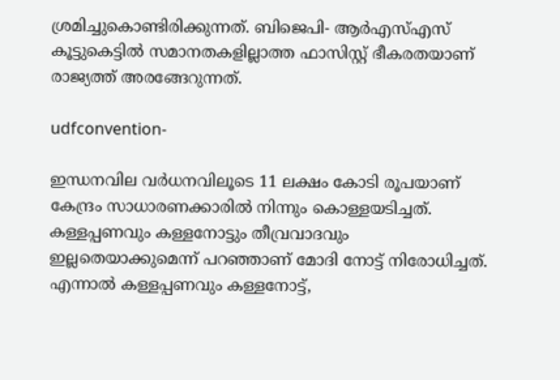ശ്രമിച്ചുകൊണ്ടിരിക്കുന്നത്. ബിജെപി- ആര്‍എസ്എസ് കൂട്ടുകെട്ടില്‍ സമാനതകളില്ലാത്ത ഫാസിസ്റ്റ് ഭീകരതയാണ് രാജ്യത്ത് അരങ്ങേറുന്നത്.

udfconvention-

ഇന്ധനവില വര്‍ധനവിലൂടെ 11 ലക്ഷം കോടി രൂപയാണ് കേന്ദ്രം സാധാരണക്കാരില്‍ നിന്നും കൊള്ളയടിച്ചത്. കള്ളപ്പണവും കള്ളനോട്ടും തീവ്രവാദവും ഇല്ലതെയാക്കുമെന്ന് പറഞ്ഞാണ് മോദി നോട്ട് നിരോധിച്ചത്. എന്നാല്‍ കള്ളപ്പണവും കള്ളനോട്ട്,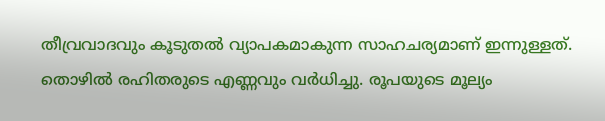തീവ്രവാദവും കൂടുതല്‍ വ്യാപകമാകുന്ന സാഹചര്യമാണ് ഇന്നുള്ളത്. തൊഴില്‍ രഹിതരുടെ എണ്ണവും വര്‍ധിച്ചു. രൂപയുടെ മൂല്യം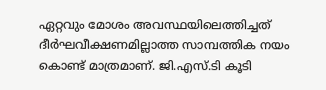ഏറ്റവും മോശം അവസ്ഥയിലെത്തിച്ചത് ദീര്‍ഘവീക്ഷണമില്ലാത്ത സാമ്പത്തിക നയം കൊണ്ട് മാത്രമാണ്. ജി.എസ്.ടി കൂടി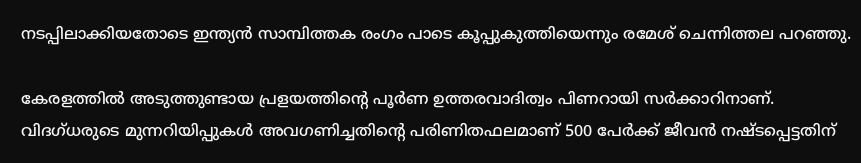നടപ്പിലാക്കിയതോടെ ഇന്ത്യന്‍ സാമ്പിത്തക രംഗം പാടെ കൂപ്പുകുത്തിയെന്നും രമേശ് ചെന്നിത്തല പറഞ്ഞു.

കേരളത്തില്‍ അടുത്തുണ്ടായ പ്രളയത്തിന്റെ പൂര്‍ണ ഉത്തരവാദിത്വം പിണറായി സര്‍ക്കാറിനാണ്. വിദഗ്ധരുടെ മുന്നറിയിപ്പുകള്‍ അവഗണിച്ചതിന്റെ പരിണിതഫലമാണ് 500 പേര്‍ക്ക് ജീവന്‍ നഷ്ടപ്പെട്ടതിന്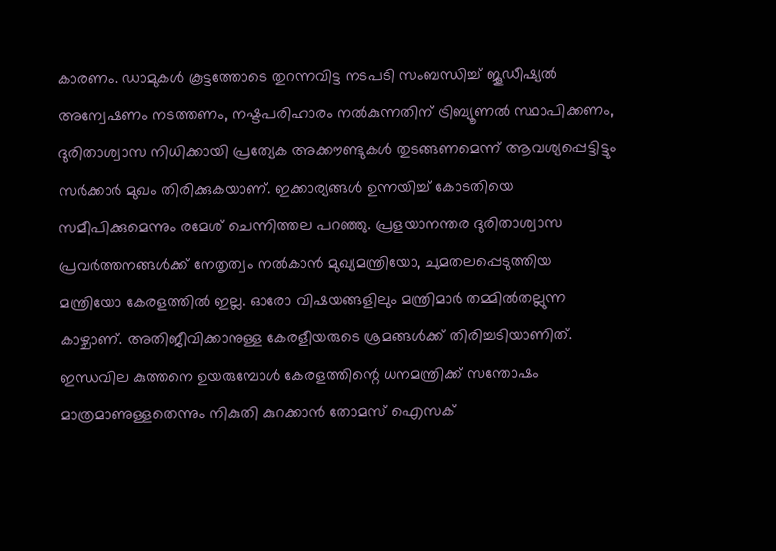കാരണം. ഡാമുകള്‍ കൂട്ടത്തോടെ തുറന്നവിട്ട നടപടി സംബന്ധിച്ച് ജൂഡീഷ്യല്‍ അന്വേഷണം നടത്തണം, നഷ്ടപരിഹാരം നല്‍കുന്നതിന് ട്രിബ്യൂണല്‍ സ്ഥാപിക്കണം, ദുരിതാശ്വാസ നിധിക്കായി പ്രത്യേക അക്കൗണ്ടുകള്‍ തുടങ്ങണമെന്ന് ആവശ്യപ്പെട്ടിട്ടും സര്‍ക്കാര്‍ മുഖം തിരിക്കുകയാണ്. ഇക്കാര്യങ്ങള്‍ ഉന്നയിച്ച് കോടതിയെ സമീപിക്കുമെന്നും രമേശ് ചെന്നിത്തല പറഞ്ഞു. പ്രളയാനന്തര ദുരിതാശ്വാസ പ്രവര്‍ത്തനങ്ങള്‍ക്ക് നേതൃത്വം നല്‍കാന്‍ മുഖ്യമന്ത്രിയോ, ചുമതലപ്പെടുത്തിയ മന്ത്രിയോ കേരളത്തില്‍ ഇല്ല. ഓരോ വിഷയങ്ങളിലും മന്ത്രിമാര്‍ തമ്മില്‍തല്ലുന്ന കാഴ്ചാണ്. അതിജീവിക്കാനുള്ള കേരളീയരുടെ ശ്രമങ്ങള്‍ക്ക് തിരിച്ചടിയാണിത്. ഇന്ധവില കുത്തനെ ഉയരുമ്പോള്‍ കേരളത്തിന്റെ ധനമന്ത്രിക്ക് സന്തോഷം മാത്രമാണുള്ളതെന്നും നികുതി കുറക്കാന്‍ തോമസ് ഐസക്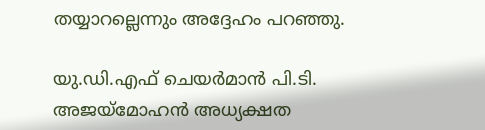തയ്യാറല്ലെന്നും അദ്ദേഹം പറഞ്ഞു.

യു.ഡി.എഫ് ചെയര്‍മാന്‍ പി.ടി. അജയ്‌മോഹന്‍ അധ്യക്ഷത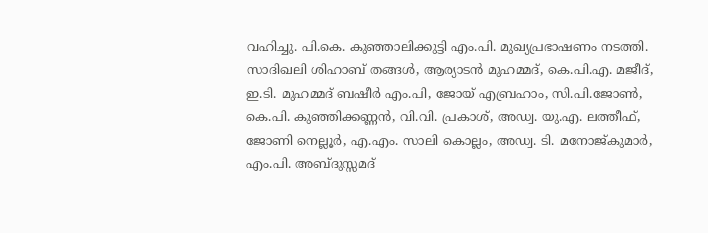വഹിച്ചു. പി.കെ. കുഞ്ഞാലിക്കുട്ടി എം.പി. മുഖ്യപ്രഭാഷണം നടത്തി. സാദിഖലി ശിഹാബ് തങ്ങള്‍, ആര്യാടന്‍ മുഹമ്മദ്, കെ.പി.എ. മജീദ്, ഇ.ടി. മുഹമ്മദ് ബഷീര്‍ എം.പി, ജോയ് എബ്രഹാം, സി.പി.ജോണ്‍, കെ.പി. കുഞ്ഞിക്കണ്ണന്‍, വി.വി. പ്രകാശ്, അഡ്വ. യു.എ. ലത്തീഫ്, ജോണി നെല്ലൂര്‍, എ.എം. സാലി കൊല്ലം, അഡ്വ. ടി. മനോജ്കുമാര്‍, എം.പി. അബ്ദുസ്സമദ്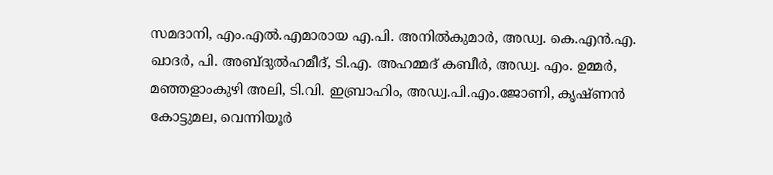സമദാനി, എം.എല്‍.എമാരായ എ.പി. അനില്‍കുമാര്‍, അഡ്വ. കെ.എന്‍.എ. ഖാദര്‍, പി. അബ്ദുല്‍ഹമീദ്, ടി.എ. അഹമ്മദ് കബീര്‍, അഡ്വ. എം. ഉമ്മര്‍, മഞ്ഞളാംകുഴി അലി, ടി.വി. ഇബ്രാഹിം, അഡ്വ.പി.എം.ജോണി, കൃഷ്ണന്‍ കോട്ടുമല, വെന്നിയൂര്‍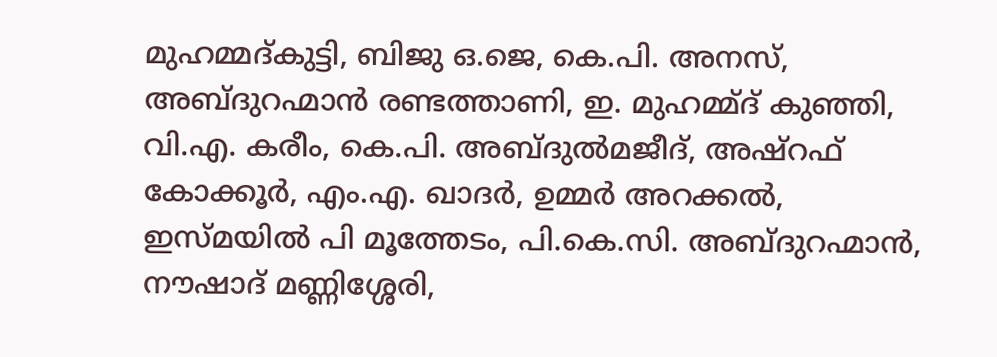മുഹമ്മദ്കുട്ടി, ബിജു ഒ.ജെ, കെ.പി. അനസ്, അബ്ദുറഹ്മാന്‍ രണ്ടത്താണി, ഇ. മുഹമ്മ്ദ് കുഞ്ഞി, വി.എ. കരീം, കെ.പി. അബ്ദുല്‍മജീദ്, അഷ്‌റഫ് കോക്കൂര്‍, എം.എ. ഖാദര്‍, ഉമ്മര്‍ അറക്കല്‍, ഇസ്മയില്‍ പി മൂത്തേടം, പി.കെ.സി. അബ്ദുറഹ്മാന്‍, നൗഷാദ് മണ്ണിശ്ശേരി,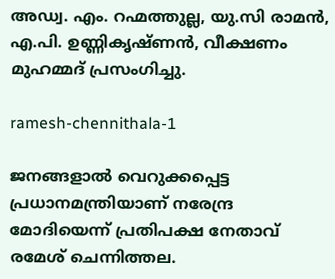അഡ്വ. എം. റഹ്മത്തുല്ല, യു.സി രാമന്‍, എ.പി. ഉണ്ണികൃഷ്ണന്‍, വീക്ഷണം മുഹമ്മദ് പ്രസംഗിച്ചു.

ramesh-chennithala-1

ജനങ്ങളാല്‍ വെറുക്കപ്പെട്ട പ്രധാനമന്ത്രിയാണ് നരേന്ദ്ര മോദിയെന്ന് പ്രതിപക്ഷ നേതാവ് രമേശ് ചെന്നിത്തല.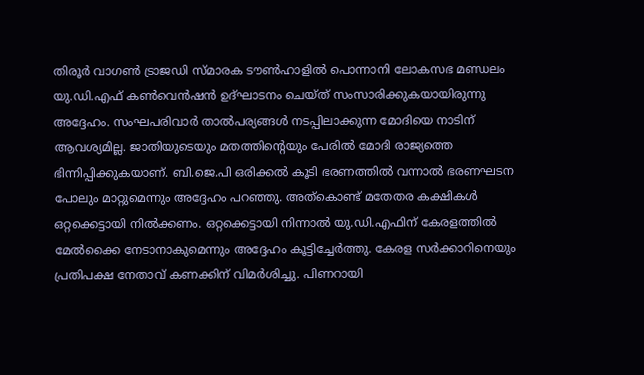തിരൂര്‍ വാഗണ്‍ ട്രാജഡി സ്മാരക ടൗണ്‍ഹാളില്‍ പൊന്നാനി ലോകസഭ മണ്ഡലം യു.ഡി.എഫ് കണ്‍വെന്‍ഷന്‍ ഉദ്ഘാടനം ചെയ്ത് സംസാരിക്കുകയായിരുന്നു അദ്ദേഹം. സംഘപരിവാര്‍ താല്‍പര്യങ്ങള്‍ നടപ്പിലാക്കുന്ന മോദിയെ നാടിന് ആവശ്യമില്ല. ജാതിയുടെയും മതത്തിന്റെയും പേരില്‍ മോദി രാജ്യത്തെ ഭിന്നിപ്പിക്കുകയാണ്. ബി.ജെ.പി ഒരിക്കല്‍ കൂടി ഭരണത്തില്‍ വന്നാല്‍ ഭരണഘടന പോലും മാറ്റുമെന്നും അദ്ദേഹം പറഞ്ഞു. അത്‌കൊണ്ട് മതേതര കക്ഷികള്‍ ഒറ്റക്കെട്ടായി നില്‍ക്കണം. ഒറ്റക്കെട്ടായി നിന്നാല്‍ യു.ഡി.എഫിന് കേരളത്തില്‍ മേല്‍ക്കൈ നേടാനാകുമെന്നും അദ്ദേഹം കൂട്ടിച്ചേര്‍ത്തു. കേരള സര്‍ക്കാറിനെയും പ്രതിപക്ഷ നേതാവ് കണക്കിന് വിമര്‍ശിച്ചു. പിണറായി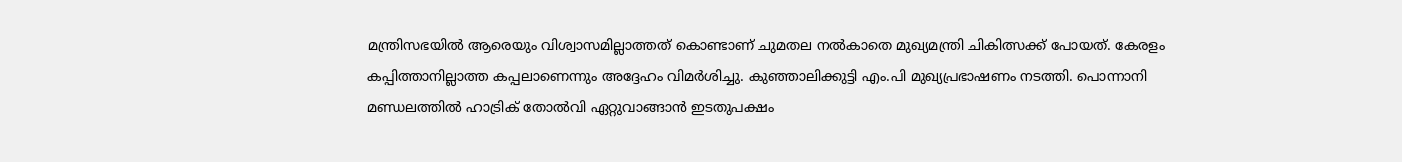മന്ത്രിസഭയില്‍ ആരെയും വിശ്വാസമില്ലാത്തത് കൊണ്ടാണ് ചുമതല നല്‍കാതെ മുഖ്യമന്ത്രി ചികിത്സക്ക് പോയത്. കേരളം കപ്പിത്താനില്ലാത്ത കപ്പലാണെന്നും അദ്ദേഹം വിമര്‍ശിച്ചു. കുഞ്ഞാലിക്കുട്ടി എം.പി മുഖ്യപ്രഭാഷണം നടത്തി. പൊന്നാനി മണ്ഡലത്തില്‍ ഹാട്രിക് തോല്‍വി ഏറ്റുവാങ്ങാന്‍ ഇടതുപക്ഷം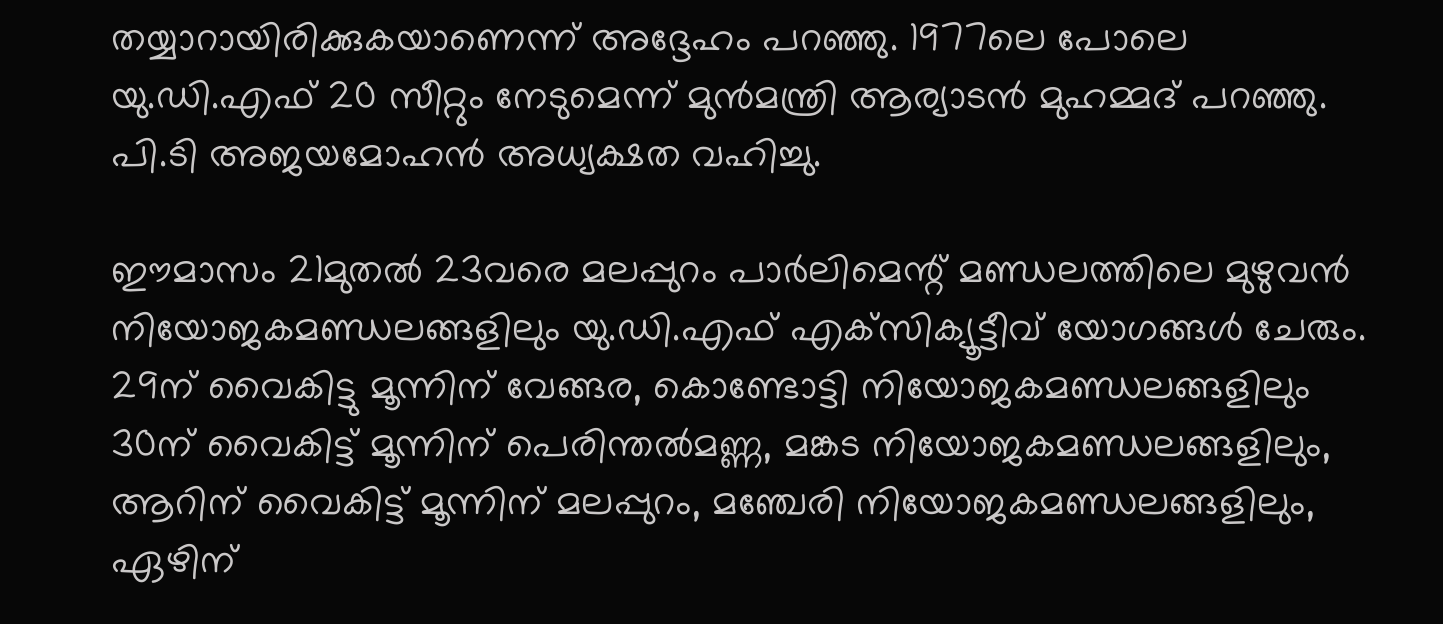തയ്യാറായിരിക്കുകയാണെന്ന് അദ്ദേഹം പറഞ്ഞു. 1977ലെ പോലെ യു.ഡി.എഫ് 20 സീറ്റും നേടുമെന്ന് മുന്‍മന്ത്രി ആര്യാടന്‍ മുഹമ്മദ് പറഞ്ഞു. പി.ടി അജയമോഹന്‍ അധ്യക്ഷത വഹിച്ചു.

ഈമാസം 21മുതല്‍ 23വരെ മലപ്പുറം പാര്‍ലിമെന്റ് മണ്ഡലത്തിലെ മുഴുവന്‍ നിയോജകമണ്ഡലങ്ങളിലും യു.ഡി.എഫ് എക്‌സിക്യൂട്ടീവ് യോഗങ്ങള്‍ ചേരും. 29ന് വൈകിട്ടു മൂന്നിന് വേങ്ങര, കൊണ്ടോട്ടി നിയോജകമണ്ഡലങ്ങളിലും 30ന് വൈകിട്ട് മൂന്നിന് പെരിന്തല്‍മണ്ണ, മങ്കട നിയോജകമണ്ഡലങ്ങളിലും, ആറിന് വൈകിട്ട് മൂന്നിന് മലപ്പുറം, മഞ്ചേരി നിയോജകമണ്ഡലങ്ങളിലും, ഏഴിന്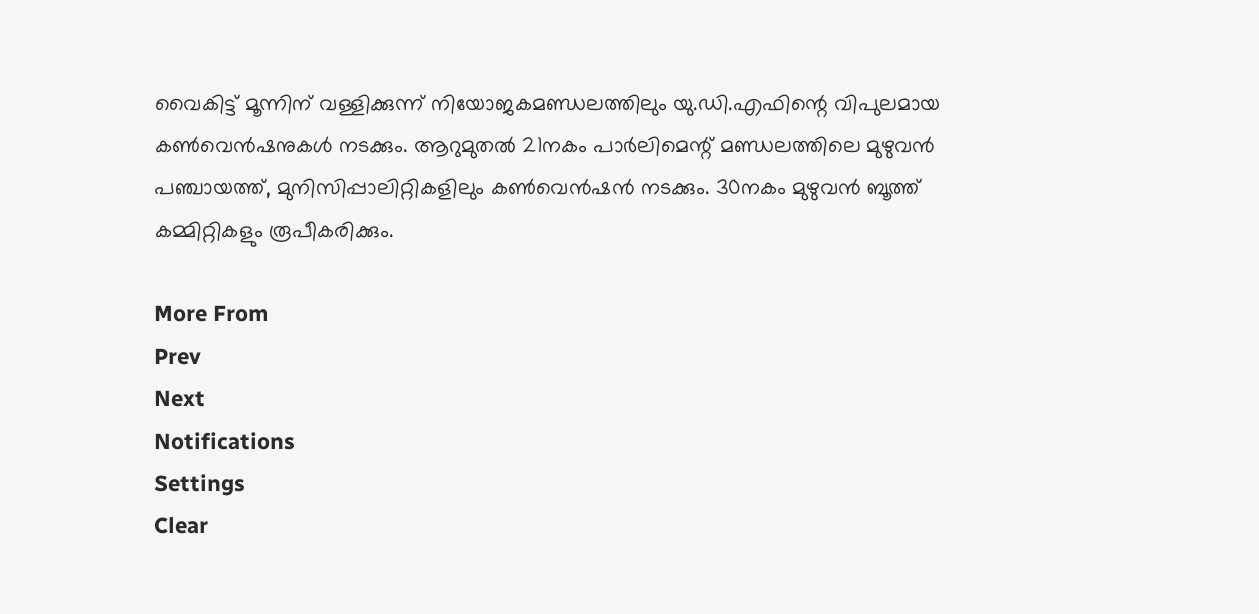വൈകിട്ട് മൂന്നിന് വള്ളിക്കുന്ന് നിയോജകമണ്ഡലത്തിലും യു.ഡി.എഫിന്റെ വിപുലമായ കണ്‍വെന്‍ഷനുകള്‍ നടക്കും. ആറുമുതല്‍ 21നകം പാര്‍ലിമെന്റ് മണ്ഡലത്തിലെ മുഴുവന്‍ പഞ്ചായത്ത്, മുനിസിപ്പാലിറ്റികളിലും കണ്‍വെന്‍ഷന്‍ നടക്കും. 30നകം മുഴുവന്‍ ബൂത്ത് കമ്മിറ്റികളും രൂപീകരിക്കും.

More From
Prev
Next
Notifications
Settings
Clear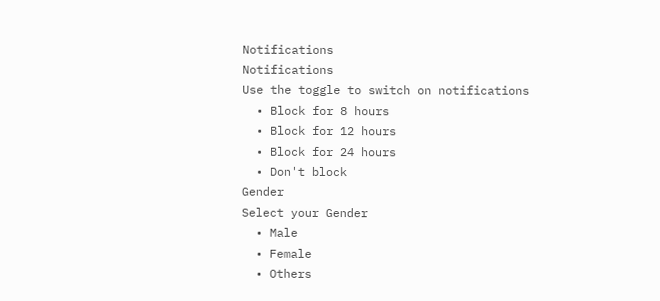Notifications
Notifications
Use the toggle to switch on notifications
  • Block for 8 hours
  • Block for 12 hours
  • Block for 24 hours
  • Don't block
Gender
Select your Gender
  • Male
  • Female
  • Others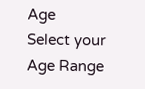Age
Select your Age Range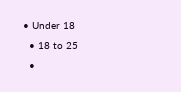• Under 18
  • 18 to 25
  •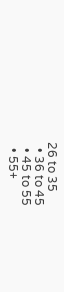26 to 35
  • 36 to 45
  • 45 to 55
  • 55+